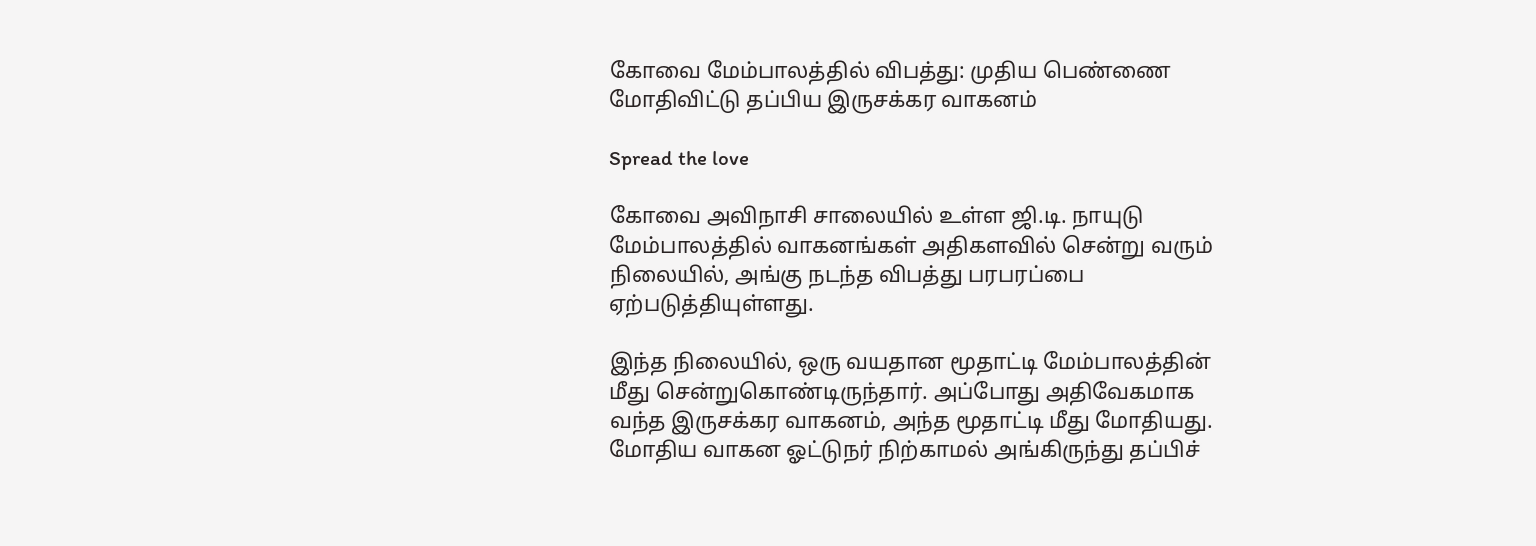கோவை மேம்பாலத்தில் விபத்து: முதிய பெண்ணை மோதிவிட்டு தப்பிய இருசக்கர வாகனம்

Spread the love

கோவை அவிநாசி சாலையில் உள்ள ஜி.டி. நாயுடு மேம்பாலத்தில் வாகனங்கள் அதிகளவில் சென்று வரும் நிலையில், அங்கு நடந்த விபத்து பரபரப்பை ஏற்படுத்தியுள்ளது.

இந்த நிலையில், ஒரு வயதான மூதாட்டி மேம்பாலத்தின் மீது சென்றுகொண்டிருந்தார். அப்போது அதிவேகமாக வந்த இருசக்கர வாகனம், அந்த மூதாட்டி மீது மோதியது. மோதிய வாகன ஓட்டுநர் நிற்காமல் அங்கிருந்து தப்பிச்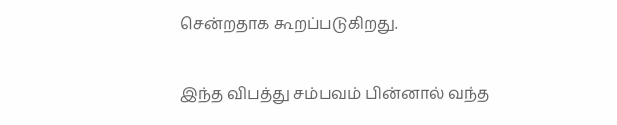சென்றதாக கூறப்படுகிறது.

இந்த விபத்து சம்பவம் பின்னால் வந்த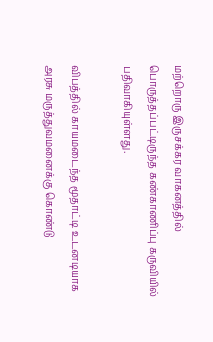மற்றொரு இருசக்கர வாகனத்தில் பொருத்தப்பட்டிருந்த கண்காணிப்பு கருவியில் பதிவாகியுள்ளது.

விபத்தில் காயமடைந்த மூதாட்டி உடனடியாக அரசு மருத்துவமனைக்கு கொண்டு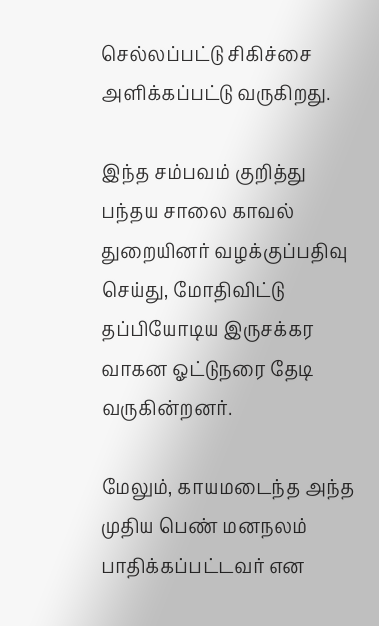செல்லப்பட்டு சிகிச்சை அளிக்கப்பட்டு வருகிறது.

இந்த சம்பவம் குறித்து பந்தய சாலை காவல் துறையினர் வழக்குப்பதிவு செய்து, மோதிவிட்டு தப்பியோடிய இருசக்கர வாகன ஓட்டுநரை தேடி வருகின்றனர்.

மேலும், காயமடைந்த அந்த முதிய பெண் மனநலம் பாதிக்கப்பட்டவர் என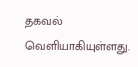தகவல் வெளியாகியுள்ளது.